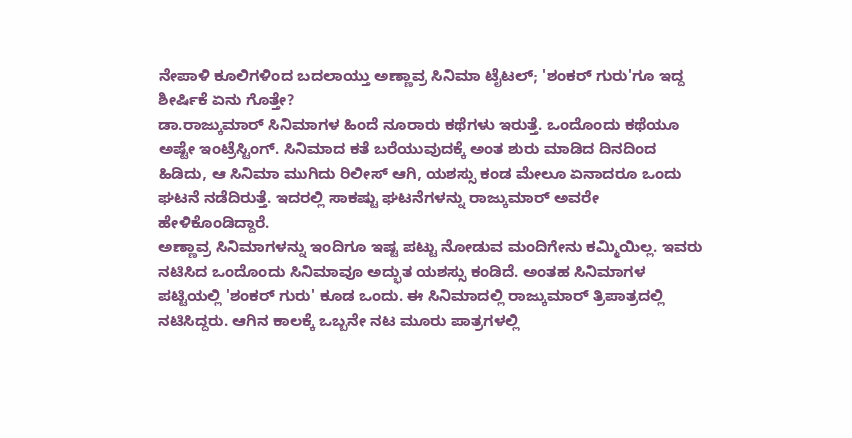ನೇಪಾಳಿ ಕೂಲಿಗಳಿಂದ ಬದಲಾಯ್ತು ಅಣ್ಣಾವ್ರ ಸಿನಿಮಾ ಟೈಟಲ್; 'ಶಂಕರ್ ಗುರು'ಗೂ ಇದ್ದ ಶೀರ್ಷಿಕೆ ಏನು ಗೊತ್ತೇ?
ಡಾ.ರಾಜ್ಕುಮಾರ್ ಸಿನಿಮಾಗಳ ಹಿಂದೆ ನೂರಾರು ಕಥೆಗಳು ಇರುತ್ತೆ. ಒಂದೊಂದು ಕಥೆಯೂ ಅಷ್ಟೇ ಇಂಟ್ರೆಸ್ಟಿಂಗ್. ಸಿನಿಮಾದ ಕತೆ ಬರೆಯುವುದಕ್ಕೆ ಅಂತ ಶುರು ಮಾಡಿದ ದಿನದಿಂದ ಹಿಡಿದು, ಆ ಸಿನಿಮಾ ಮುಗಿದು ರಿಲೀಸ್ ಆಗಿ, ಯಶಸ್ಸು ಕಂಡ ಮೇಲೂ ಏನಾದರೂ ಒಂದು ಘಟನೆ ನಡೆದಿರುತ್ತೆ. ಇದರಲ್ಲಿ ಸಾಕಷ್ಟು ಘಟನೆಗಳನ್ನು ರಾಜ್ಕುಮಾರ್ ಅವರೇ ಹೇಳಿಕೊಂಡಿದ್ದಾರೆ.
ಅಣ್ಣಾವ್ರ ಸಿನಿಮಾಗಳನ್ನು ಇಂದಿಗೂ ಇಷ್ಟ ಪಟ್ಟು ನೋಡುವ ಮಂದಿಗೇನು ಕಮ್ಮಿಯಿಲ್ಲ. ಇವರು ನಟಿಸಿದ ಒಂದೊಂದು ಸಿನಿಮಾವೂ ಅದ್ಭುತ ಯಶಸ್ಸು ಕಂಡಿದೆ. ಅಂತಹ ಸಿನಿಮಾಗಳ ಪಟ್ಟಿಯಲ್ಲಿ 'ಶಂಕರ್ ಗುರು' ಕೂಡ ಒಂದು. ಈ ಸಿನಿಮಾದಲ್ಲಿ ರಾಜ್ಕುಮಾರ್ ತ್ರಿಪಾತ್ರದಲ್ಲಿ ನಟಿಸಿದ್ದರು. ಆಗಿನ ಕಾಲಕ್ಕೆ ಒಬ್ಬನೇ ನಟ ಮೂರು ಪಾತ್ರಗಳಲ್ಲಿ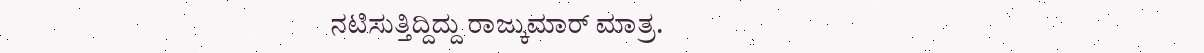ನಟಿಸುತ್ತಿದ್ದಿದ್ದು ರಾಜ್ಕುಮಾರ್ ಮಾತ್ರ.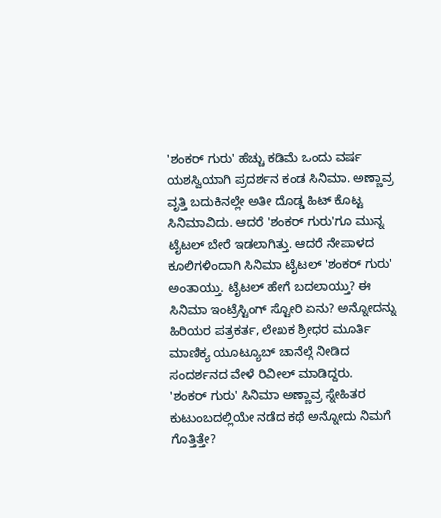'ಶಂಕರ್ ಗುರು' ಹೆಚ್ಚು ಕಡಿಮೆ ಒಂದು ವರ್ಷ ಯಶಸ್ವಿಯಾಗಿ ಪ್ರದರ್ಶನ ಕಂಡ ಸಿನಿಮಾ. ಅಣ್ಣಾವ್ರ ವೃತ್ತಿ ಬದುಕಿನಲ್ಲೇ ಅತೀ ದೊಡ್ಡ ಹಿಟ್ ಕೊಟ್ಟ ಸಿನಿಮಾವಿದು. ಆದರೆ 'ಶಂಕರ್ ಗುರು'ಗೂ ಮುನ್ನ ಟೈಟಲ್ ಬೇರೆ ಇಡಲಾಗಿತ್ತು. ಆದರೆ ನೇಪಾಳದ ಕೂಲಿಗಳಿಂದಾಗಿ ಸಿನಿಮಾ ಟೈಟಲ್ 'ಶಂಕರ್ ಗುರು' ಅಂತಾಯ್ತು. ಟೈಟಲ್ ಹೇಗೆ ಬದಲಾಯ್ತು? ಈ ಸಿನಿಮಾ ಇಂಟ್ರೆಸ್ಟಿಂಗ್ ಸ್ಟೋರಿ ಏನು? ಅನ್ನೋದನ್ನು ಹಿರಿಯರ ಪತ್ರಕರ್ತ, ಲೇಖಕ ಶ್ರೀಧರ ಮೂರ್ತಿ ಮಾಣಿಕ್ಯ ಯೂಟ್ಯೂಬ್ ಚಾನೆಲ್ಗೆ ನೀಡಿದ ಸಂದರ್ಶನದ ವೇಳೆ ರಿವೀಲ್ ಮಾಡಿದ್ದರು.
'ಶಂಕರ್ ಗುರು' ಸಿನಿಮಾ ಅಣ್ಣಾವ್ರ ಸ್ನೇಹಿತರ ಕುಟುಂಬದಲ್ಲಿಯೇ ನಡೆದ ಕಥೆ ಅನ್ನೋದು ನಿಮಗೆ ಗೊತ್ತಿತ್ತೇ?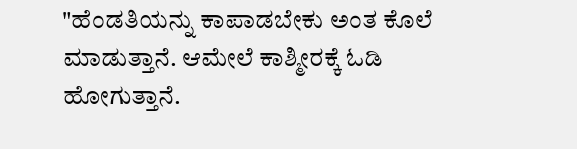"ಹೆಂಡತಿಯನ್ನು ಕಾಪಾಡಬೇಕು ಅಂತ ಕೊಲೆ ಮಾಡುತ್ತಾನೆ. ಆಮೇಲೆ ಕಾಶ್ಮೀರಕ್ಕೆ ಓಡಿ ಹೋಗುತ್ತಾನೆ.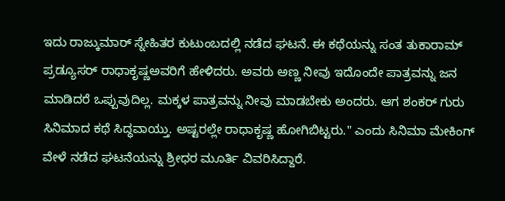ಇದು ರಾಜ್ಕುಮಾರ್ ಸ್ನೇಹಿತರ ಕುಟುಂಬದಲ್ಲಿ ನಡೆದ ಘಟನೆ. ಈ ಕಥೆಯನ್ನು ಸಂತ ತುಕಾರಾಮ್ ಪ್ರಡ್ಯೂಸರ್ ರಾಧಾಕೃಷ್ಣಅವರಿಗೆ ಹೇಳಿದರು. ಅವರು ಅಣ್ಣ ನೀವು ಇದೊಂದೇ ಪಾತ್ರವನ್ನು ಜನ ಮಾಡಿದರೆ ಒಪ್ಪುವುದಿಲ್ಲ. ಮಕ್ಕಳ ಪಾತ್ರವನ್ನು ನೀವು ಮಾಡಬೇಕು ಅಂದರು. ಆಗ ಶಂಕರ್ ಗುರು ಸಿನಿಮಾದ ಕಥೆ ಸಿದ್ಧವಾಯ್ತು. ಅಷ್ಟರಲ್ಲೇ ರಾಧಾಕೃಷ್ಣ ಹೋಗಿಬಿಟ್ಟರು." ಎಂದು ಸಿನಿಮಾ ಮೇಕಿಂಗ್ ವೇಳೆ ನಡೆದ ಘಟನೆಯನ್ನು ಶ್ರೀಧರ ಮೂರ್ತಿ ವಿವರಿಸಿದ್ದಾರೆ.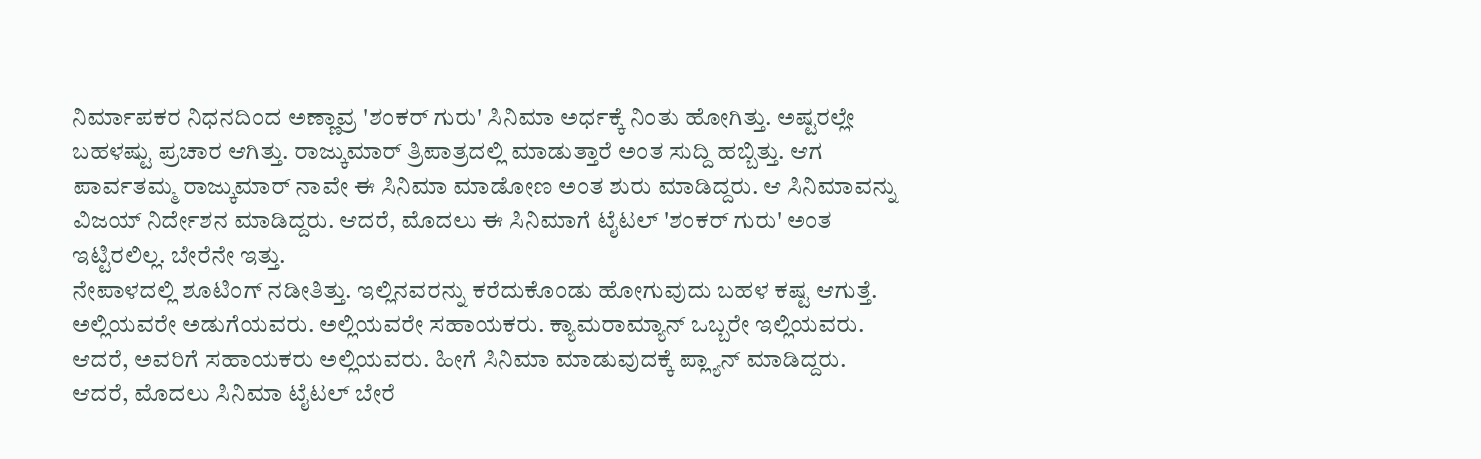ನಿರ್ಮಾಪಕರ ನಿಧನದಿಂದ ಅಣ್ಣಾವ್ರ 'ಶಂಕರ್ ಗುರು' ಸಿನಿಮಾ ಅರ್ಧಕ್ಕೆ ನಿಂತು ಹೋಗಿತ್ತು. ಅಷ್ಟರಲ್ಲೇ ಬಹಳಷ್ಟು ಪ್ರಚಾರ ಆಗಿತ್ತು. ರಾಜ್ಕುಮಾರ್ ತ್ರಿಪಾತ್ರದಲ್ಲಿ ಮಾಡುತ್ತಾರೆ ಅಂತ ಸುದ್ದಿ ಹಬ್ಬಿತ್ತು. ಆಗ ಪಾರ್ವತಮ್ಮ ರಾಜ್ಕುಮಾರ್ ನಾವೇ ಈ ಸಿನಿಮಾ ಮಾಡೋಣ ಅಂತ ಶುರು ಮಾಡಿದ್ದರು. ಆ ಸಿನಿಮಾವನ್ನು ವಿಜಯ್ ನಿರ್ದೇಶನ ಮಾಡಿದ್ದರು. ಆದರೆ, ಮೊದಲು ಈ ಸಿನಿಮಾಗೆ ಟೈಟಲ್ 'ಶಂಕರ್ ಗುರು' ಅಂತ ಇಟ್ಟಿರಲಿಲ್ಲ. ಬೇರೆನೇ ಇತ್ತು.
ನೇಪಾಳದಲ್ಲಿ ಶೂಟಿಂಗ್ ನಡೀತಿತ್ತು. ಇಲ್ಲಿನವರನ್ನು ಕರೆದುಕೊಂಡು ಹೋಗುವುದು ಬಹಳ ಕಷ್ಟ ಆಗುತ್ತೆ. ಅಲ್ಲಿಯವರೇ ಅಡುಗೆಯವರು. ಅಲ್ಲಿಯವರೇ ಸಹಾಯಕರು. ಕ್ಯಾಮರಾಮ್ಯಾನ್ ಒಬ್ಬರೇ ಇಲ್ಲಿಯವರು. ಆದರೆ, ಅವರಿಗೆ ಸಹಾಯಕರು ಅಲ್ಲಿಯವರು. ಹೀಗೆ ಸಿನಿಮಾ ಮಾಡುವುದಕ್ಕೆ ಪ್ಲ್ಯಾನ್ ಮಾಡಿದ್ದರು. ಆದರೆ, ಮೊದಲು ಸಿನಿಮಾ ಟೈಟಲ್ ಬೇರೆ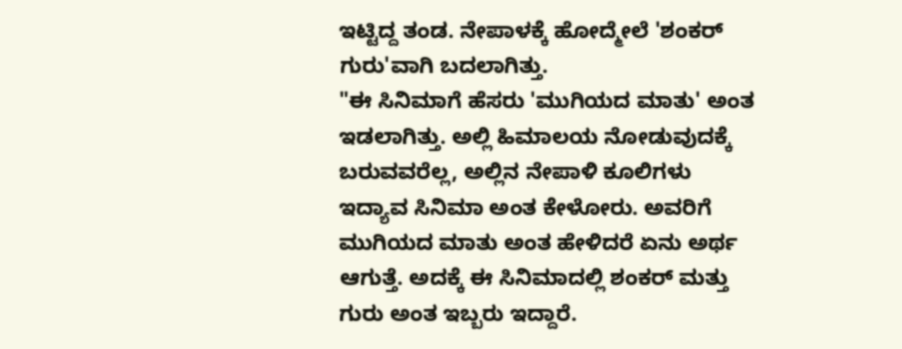ಇಟ್ಟಿದ್ದ ತಂಡ. ನೇಪಾಳಕ್ಕೆ ಹೋದ್ಮೇಲೆ 'ಶಂಕರ್ ಗುರು'ವಾಗಿ ಬದಲಾಗಿತ್ತು.
"ಈ ಸಿನಿಮಾಗೆ ಹೆಸರು 'ಮುಗಿಯದ ಮಾತು' ಅಂತ ಇಡಲಾಗಿತ್ತು. ಅಲ್ಲಿ ಹಿಮಾಲಯ ನೋಡುವುದಕ್ಕೆ ಬರುವವರೆಲ್ಲ, ಅಲ್ಲಿನ ನೇಪಾಳಿ ಕೂಲಿಗಳು ಇದ್ಯಾವ ಸಿನಿಮಾ ಅಂತ ಕೇಳೋರು. ಅವರಿಗೆ ಮುಗಿಯದ ಮಾತು ಅಂತ ಹೇಳಿದರೆ ಏನು ಅರ್ಥ ಆಗುತ್ತೆ. ಅದಕ್ಕೆ ಈ ಸಿನಿಮಾದಲ್ಲಿ ಶಂಕರ್ ಮತ್ತು ಗುರು ಅಂತ ಇಬ್ಬರು ಇದ್ದಾರೆ.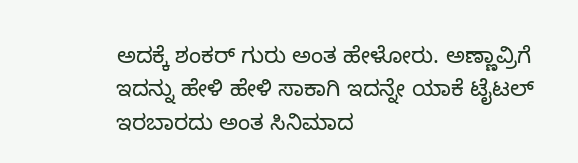ಅದಕ್ಕೆ ಶಂಕರ್ ಗುರು ಅಂತ ಹೇಳೋರು. ಅಣ್ಣಾವ್ರಿಗೆ ಇದನ್ನು ಹೇಳಿ ಹೇಳಿ ಸಾಕಾಗಿ ಇದನ್ನೇ ಯಾಕೆ ಟೈಟಲ್ ಇರಬಾರದು ಅಂತ ಸಿನಿಮಾದ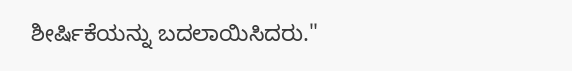ಶೀರ್ಷಿಕೆಯನ್ನು ಬದಲಾಯಿಸಿದರು."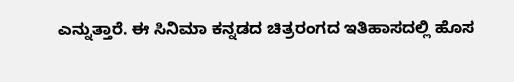ಎನ್ನುತ್ತಾರೆ. ಈ ಸಿನಿಮಾ ಕನ್ನಡದ ಚಿತ್ರರಂಗದ ಇತಿಹಾಸದಲ್ಲಿ ಹೊಸ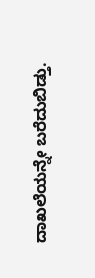ದಾಖಲೆಯನ್ನೇ ಬರೆದುಬಿಡ್ತು.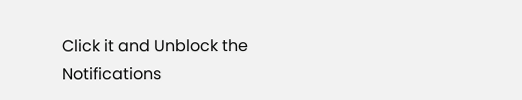Click it and Unblock the Notifications